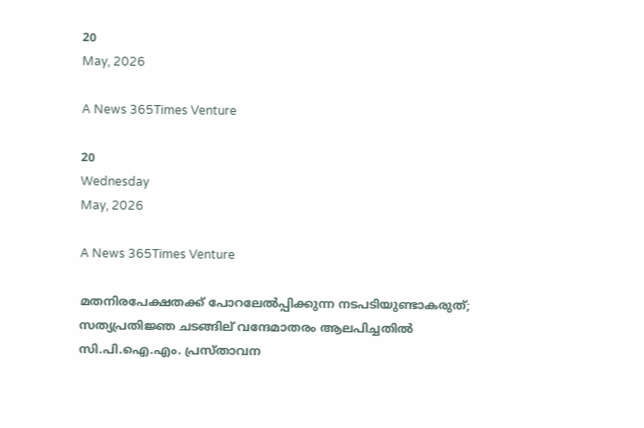20
May, 2026

A News 365Times Venture

20
Wednesday
May, 2026

A News 365Times Venture

മതനിരപേക്ഷതക്ക്‌ പോറലേൽപ്പിക്കുന്ന നടപടിയുണ്ടാകരുത്; സത്യപ്രതിജ്ഞ ചടങ്ങില് വന്ദേമാതരം ആലപിച്ചതിൽ സി.പി.ഐ.എം. പ്രസ്താവന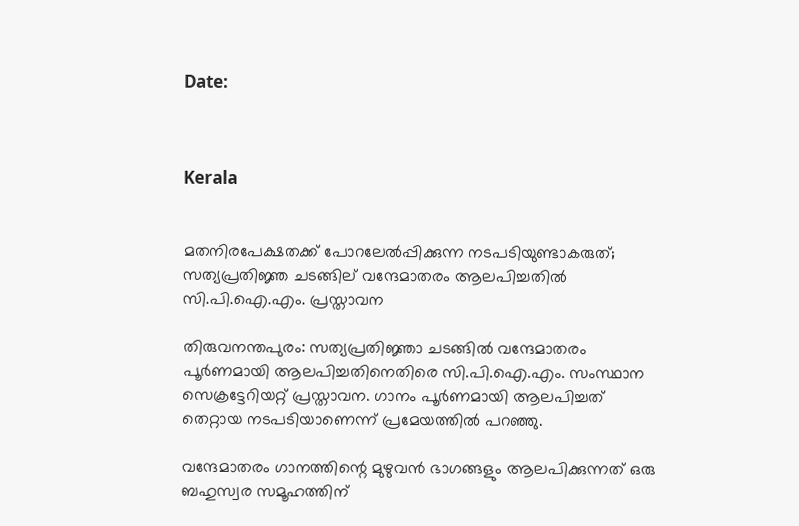Date:



Kerala


മതനിരപേക്ഷതക്ക്‌ പോറലേൽപ്പിക്കുന്ന നടപടിയുണ്ടാകരുത്; സത്യപ്രതിജ്ഞ ചടങ്ങില് വന്ദേമാതരം ആലപിച്ചതിൽ സി.പി.ഐ.എം. പ്രസ്താവന

തിരുവനന്തപുരം: സത്യപ്രതിജ്ഞാ ചടങ്ങിൽ വന്ദേമാതരം പൂർണമായി ആലപിച്ചതിനെതിരെ സി.പി.ഐ.എം. സംസ്ഥാന സെക്രട്ടേറിയറ്റ്‌ പ്രസ്താവന. ഗാനം പൂർണമായി ആലപിച്ചത് തെറ്റായ നടപടിയാണെന്ന് പ്രമേയത്തിൽ പറഞ്ഞു.

വന്ദേമാതരം ഗാനത്തിന്റെ മുഴുവൻ ഭാഗങ്ങളും ആലപിക്കുന്നത് ഒരു ബഹുസ്വര സമൂഹത്തിന്‌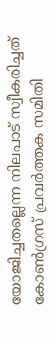യോജിച്ചതല്ലെന്ന നിലപാട്‌ സ്വീകരിച്ചത്‌ കോൺഗ്രസ്‌ പ്രവർത്തക സമിതി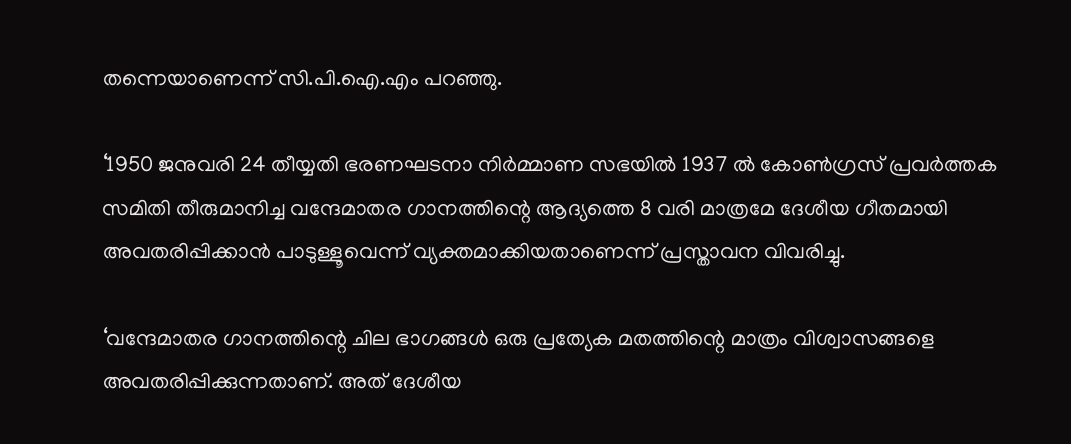തന്നെയാണെന്ന് സി.പി.ഐ.എം പറഞ്ഞു.

‘1950 ജനുവരി 24 തീയ്യതി ഭരണഘടനാ നിർമ്മാണ സഭയിൽ 1937 ൽ കോൺഗ്രസ്‌ പ്രവർത്തക സമിതി തീരുമാനിച്ച വന്ദേമാതര ഗാനത്തിന്റെ ആദ്യത്തെ 8 വരി മാത്രമേ ദേശീയ ഗീതമായി അവതരിപ്പിക്കാൻ പാടുള്ളൂവെന്ന്‌ വ്യക്തമാക്കിയതാണെന്ന് പ്രസ്താവന വിവരിച്ചു.

‘വന്ദേമാതര ഗാനത്തിന്റെ ചില ഭാഗങ്ങൾ ഒരു പ്രത്യേക മതത്തിന്റെ മാത്രം വിശ്വാസങ്ങളെ അവതരിപ്പിക്കുന്നതാണ്‌. അത്‌ ദേശീയ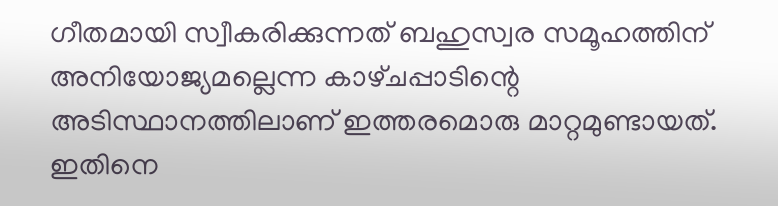ഗീതമായി സ്വീകരിക്കുന്നത്‌ ബഹുസ്വര സമൂഹത്തിന്‌ അനിയോജ്യമല്ലെന്ന കാഴ്‌ചപ്പാടിന്റെ അടിസ്ഥാനത്തിലാണ്‌ ഇത്തരമൊരു മാറ്റമുണ്ടായത്‌. ഇതിനെ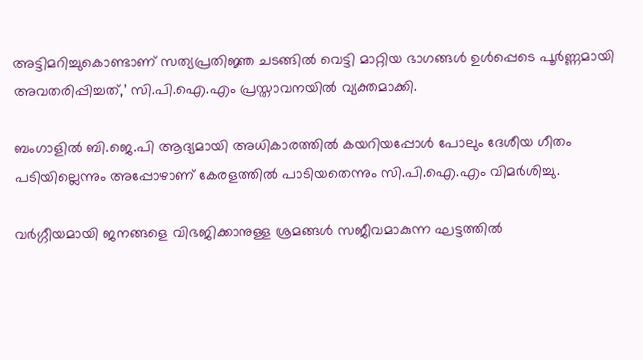അട്ടിമറിച്ചുകൊണ്ടാണ്‌ സത്യപ്രതിജ്ഞ ചടങ്ങിൽ വെട്ടി മാറ്റിയ ഭാഗങ്ങൾ ഉൾപ്പെടെ പൂർണ്ണമായി അവതരിപ്പിച്ചത്‌,’ സി.പി.ഐ.എം പ്രസ്താവനയിൽ വ്യക്തമാക്കി.

ബംഗാളിൽ ബി.ജെ.പി ആദ്യമായി അധികാരത്തിൽ കയറിയപ്പോൾ പോലും ദേശീയ ഗീതം പടിയില്ലെന്നും അപ്പോഴാണ് കേരളത്തിൽ പാടിയതെന്നും സി.പി.ഐ.എം വിമർശിച്ചു.

വർഗ്ഗീയമായി ജനങ്ങളെ വിഭജിക്കാനുള്ള ശ്രമങ്ങൾ സജീവമാകുന്ന ഘട്ടത്തിൽ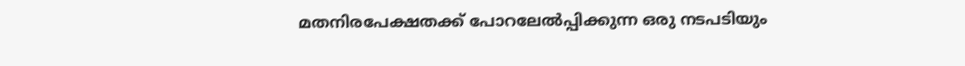മതനിരപേക്ഷതക്ക്‌ പോറലേൽപ്പിക്കുന്ന ഒരു നടപടിയും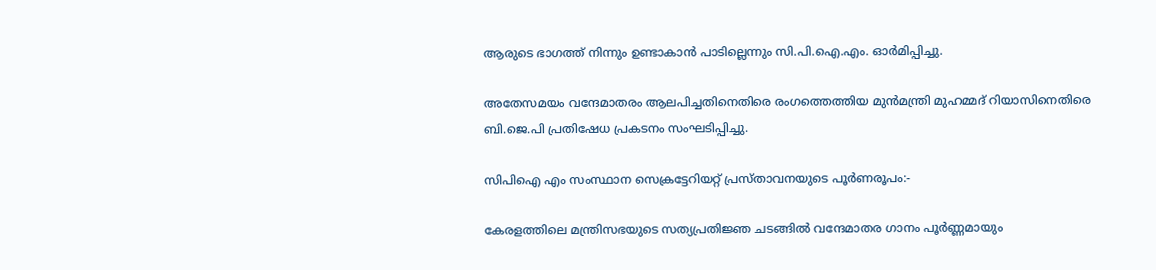ആരുടെ ഭാഗത്ത്‌ നിന്നും ഉണ്ടാകാൻ പാടില്ലെന്നും സി.പി.ഐ.എം. ഓർമിപ്പിച്ചു.

അതേസമയം വന്ദേമാതരം ആലപിച്ചതിനെതിരെ രംഗത്തെത്തിയ മുൻമന്ത്രി മുഹമ്മദ് റിയാസിനെതിരെ ബി.ജെ.പി പ്രതിഷേധ പ്രകടനം സംഘടിപ്പിച്ചു.

സിപിഐ എം സംസ്ഥാന സെക്രട്ടേറിയറ്റ്‌ പ്രസ്‌താവനയുടെ പൂർണരൂപം:-

കേരളത്തിലെ മന്ത്രിസഭയുടെ സത്യപ്രതിജ്ഞ ചടങ്ങിൽ വന്ദേമാതര ഗാനം പൂർണ്ണമായും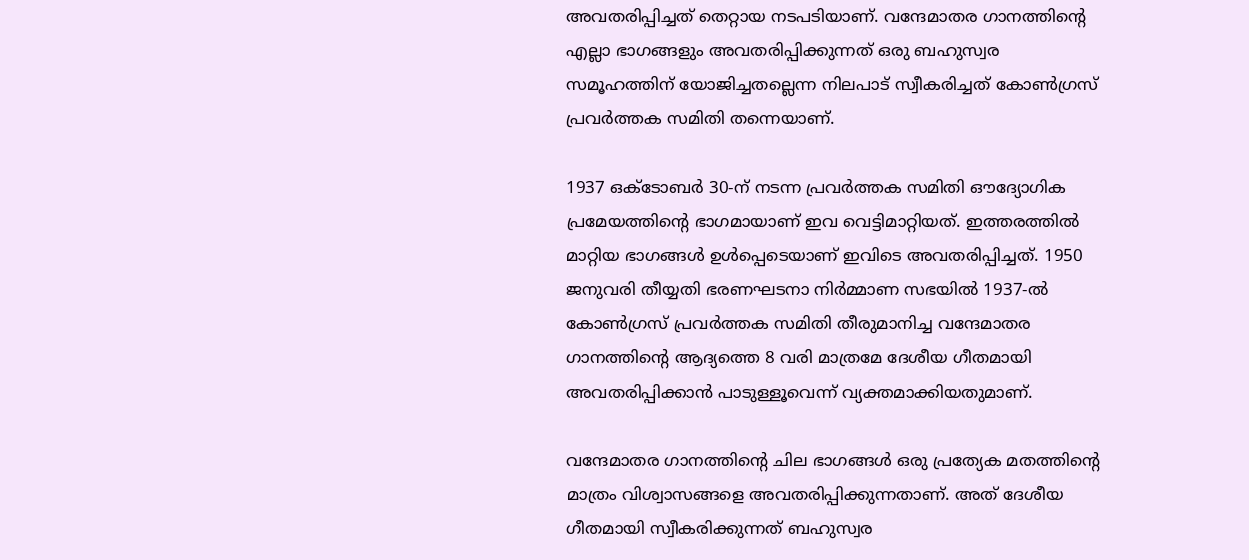അവതരിപ്പിച്ചത്‌ തെറ്റായ നടപടിയാണ്. വന്ദേമാതര ഗാനത്തിന്റെ എല്ലാ ഭാഗങ്ങളും അവതരിപ്പിക്കുന്നത്‌ ഒരു ബഹുസ്വര സമൂഹത്തിന്‌ യോജിച്ചതല്ലെന്ന നിലപാട്‌ സ്വീകരിച്ചത്‌ കോൺഗ്രസ്‌ പ്രവർത്തക സമിതി തന്നെയാണ്‌.

1937 ഒക്‌ടോബർ 30-ന്‌ നടന്ന പ്രവർത്തക സമിതി ഔദ്യോഗിക പ്രമേയത്തിന്റെ ഭാഗമായാണ്‌ ഇവ വെട്ടിമാറ്റിയത്‌. ഇത്തരത്തിൽ മാറ്റിയ ഭാഗങ്ങൾ ഉൾപ്പെടെയാണ്‌ ഇവിടെ അവതരിപ്പിച്ചത്‌. 1950 ജനുവരി തീയ്യതി ഭരണഘടനാ നിർമ്മാണ സഭയിൽ 1937-ൽ കോൺഗ്രസ്‌ പ്രവർത്തക സമിതി തീരുമാനിച്ച വന്ദേമാതര ഗാനത്തിന്റെ ആദ്യത്തെ 8 വരി മാത്രമേ ദേശീയ ഗീതമായി അവതരിപ്പിക്കാൻ പാടുള്ളൂവെന്ന്‌ വ്യക്തമാക്കിയതുമാണ്‌.

വന്ദേമാതര ഗാനത്തിന്റെ ചില ഭാഗങ്ങൾ ഒരു പ്രത്യേക മതത്തിന്റെ മാത്രം വിശ്വാസങ്ങളെ അവതരിപ്പിക്കുന്നതാണ്‌. അത്‌ ദേശീയ ഗീതമായി സ്വീകരിക്കുന്നത്‌ ബഹുസ്വര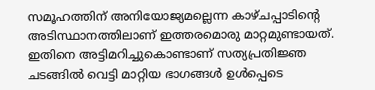സമൂഹത്തിന്‌ അനിയോജ്യമല്ലെന്ന കാഴ്‌ചപ്പാടിന്റെ അടിസ്ഥാനത്തിലാണ്‌ ഇത്തരമൊരു മാറ്റമുണ്ടായത്‌. ഇതിനെ അട്ടിമറിച്ചുകൊണ്ടാണ്‌ സത്യപ്രതിജ്ഞ ചടങ്ങിൽ വെട്ടി മാറ്റിയ ഭാഗങ്ങൾ ഉൾപ്പെടെ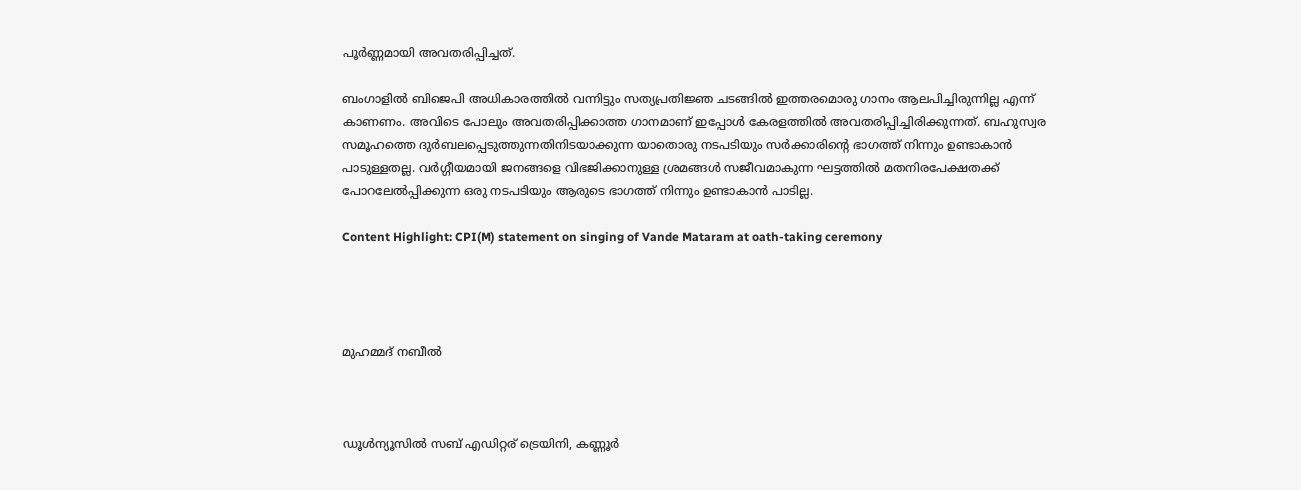പൂർണ്ണമായി അവതരിപ്പിച്ചത്‌.

ബംഗാളിൽ ബിജെപി അധികാരത്തിൽ വന്നിട്ടും സത്യപ്രതിജ്ഞ ചടങ്ങിൽ ഇത്തരമൊരു ഗാനം ആലപിച്ചിരുന്നില്ല എന്ന്‌ കാണണം. അവിടെ പോലും അവതരിപ്പിക്കാത്ത ഗാനമാണ്‌ ഇപ്പോൾ കേരളത്തിൽ അവതരിപ്പിച്ചിരിക്കുന്നത്‌. ബഹുസ്വര സമൂഹത്തെ ദുർബലപ്പെടുത്തുന്നതിനിടയാക്കുന്ന യാതൊരു നടപടിയും സർക്കാരിന്റെ ഭാഗത്ത്‌ നിന്നും ഉണ്ടാകാൻ പാടുള്ളതല്ല. വർഗ്ഗീയമായി ജനങ്ങളെ വിഭജിക്കാനുള്ള ശ്രമങ്ങൾ സജീവമാകുന്ന ഘട്ടത്തിൽ മതനിരപേക്ഷതക്ക്‌ പോറലേൽപ്പിക്കുന്ന ഒരു നടപടിയും ആരുടെ ഭാഗത്ത്‌ നിന്നും ഉണ്ടാകാൻ പാടില്ല.

Content Highlight: CPI(M) statement on singing of Vande Mataram at oath-taking ceremony




മുഹമ്മദ് നബീല്‍



ഡൂള്‍ന്യൂസില്‍ സബ് എഡിറ്റര് ട്രെയിനി, കണ്ണൂർ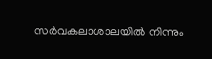സര്‍വകലാശാലയില്‍ നിന്നും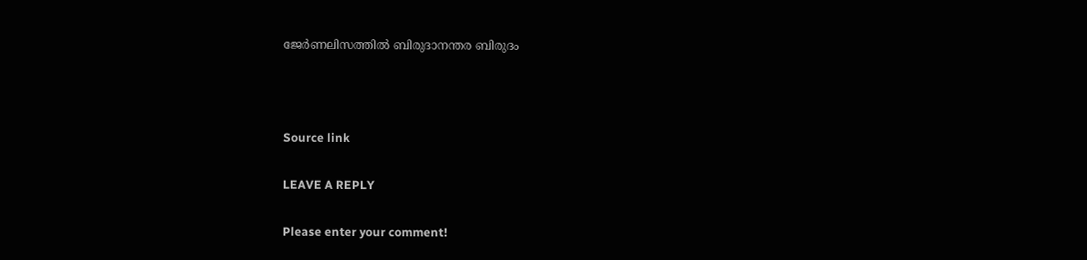ജേര്‍ണലിസത്തില്‍ ബിരുദാനന്തര ബിരുദം



Source link

LEAVE A REPLY

Please enter your comment!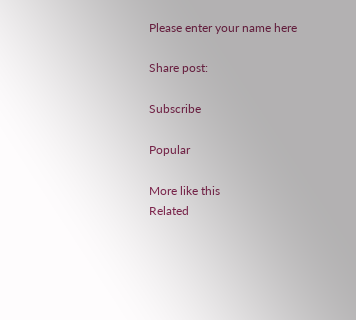Please enter your name here

Share post:

Subscribe

Popular

More like this
Related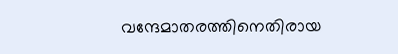വന്ദേമാതരത്തിനെതിരായ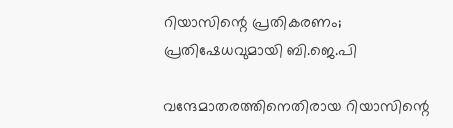റിയാസിന്റെ പ്രതികരണം; പ്രതിഷേധവുമായി ബി.ജെ.പി

വന്ദേമാതരത്തിനെതിരായ റിയാസിന്റെ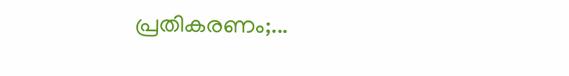പ്രതികരണം;...